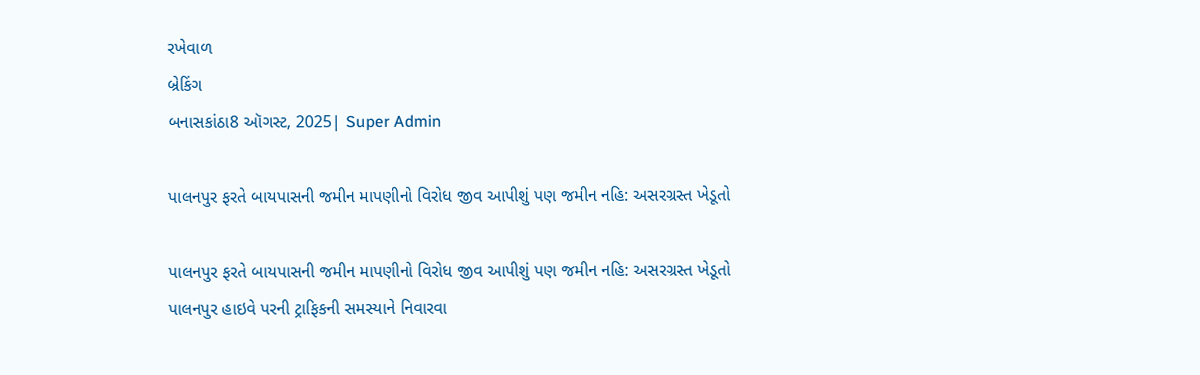રખેવાળ
બ્રેકિંગ
બનાસકાંઠા8 ઑગસ્ટ, 2025| Super Admin

પાલનપુર ફરતે બાયપાસની જમીન માપણીનો વિરોધ જીવ આપીશું પણ જમીન નહિ: અસરગ્રસ્ત ખેડૂતો

પાલનપુર ફરતે બાયપાસની જમીન માપણીનો વિરોધ જીવ આપીશું પણ જમીન નહિ: અસરગ્રસ્ત ખેડૂતો
પાલનપુર હાઇવે પરની ટ્રાફિકની સમસ્યાને નિવારવા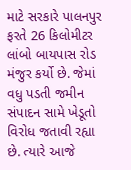માટે સરકારે પાલનપુર ફરતે 26 કિલોમીટર લાંબો બાયપાસ રોડ મંજુર કર્યો છે. જેમાં વધુ પડતી જમીન સંપાદન સામે ખેડૂતો વિરોધ જતાવી રહ્યા છે. ત્યારે આજે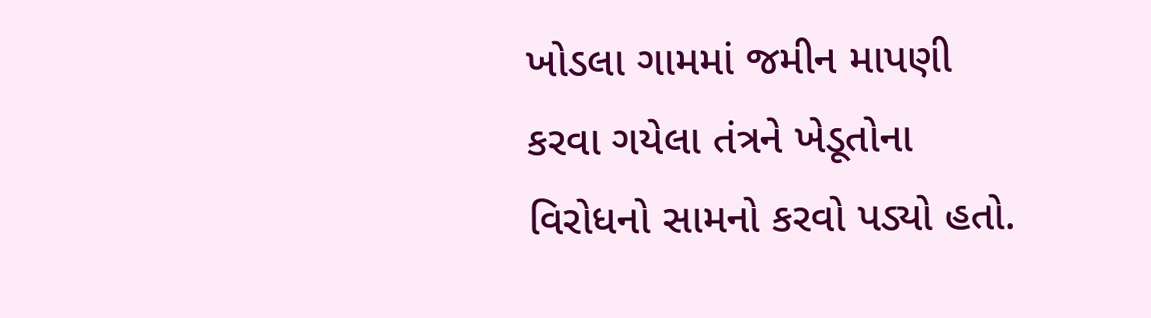ખોડલા ગામમાં જમીન માપણી કરવા ગયેલા તંત્રને ખેડૂતોના વિરોધનો સામનો કરવો પડ્યો હતો.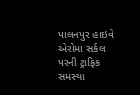પાલનપુર હાઇવે એરોમા સર્કલ પરની ટ્રાફિક સમસ્યા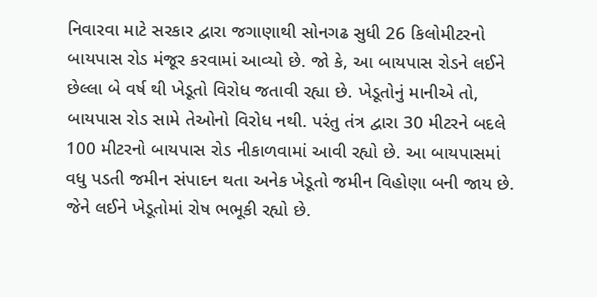નિવારવા માટે સરકાર દ્વારા જગાણાથી સોનગઢ સુધી 26 કિલોમીટરનો બાયપાસ રોડ મંજૂર કરવામાં આવ્યો છે. જો કે, આ બાયપાસ રોડને લઈને છેલ્લા બે વર્ષ થી ખેડૂતો વિરોધ જતાવી રહ્યા છે. ખેડૂતોનું માનીએ તો, બાયપાસ રોડ સામે તેઓનો વિરોધ નથી. પરંતુ તંત્ર દ્વારા 30 મીટરને બદલે 100 મીટરનો બાયપાસ રોડ નીકાળવામાં આવી રહ્યો છે. આ બાયપાસમાં વધુ પડતી જમીન સંપાદન થતા અનેક ખેડૂતો જમીન વિહોણા બની જાય છે. જેને લઈને ખેડૂતોમાં રોષ ભભૂકી રહ્યો છે.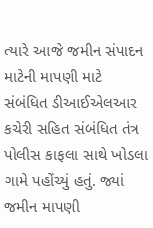ત્યારે આજે જમીન સંપાદન માટેની માપણી માટે સંબંધિત ડીઆઈએલઆર કચેરી સહિત સંબંધિત તંત્ર પોલીસ કાફલા સાથે ખોડલા ગામે પહોંચ્યું હતું. જ્યાં જમીન માપણી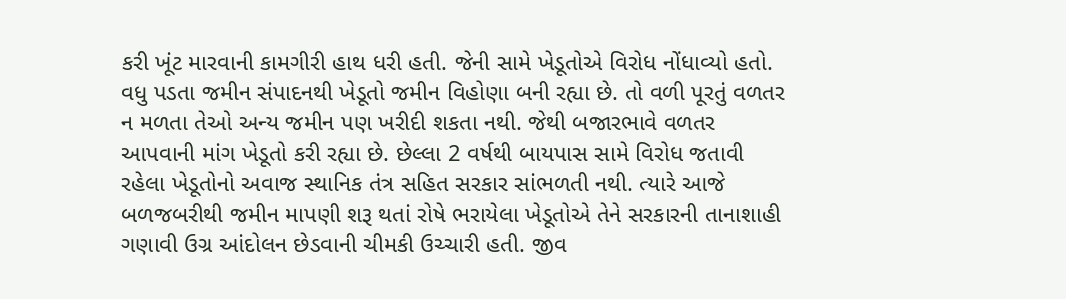કરી ખૂંટ મારવાની કામગીરી હાથ ધરી હતી. જેની સામે ખેડૂતોએ વિરોધ નોંધાવ્યો હતો. વધુ પડતા જમીન સંપાદનથી ખેડૂતો જમીન વિહોણા બની રહ્યા છે. તો વળી પૂરતું વળતર ન મળતા તેઓ અન્ય જમીન પણ ખરીદી શકતા નથી. જેથી બજારભાવે વળતર આપવાની માંગ ખેડૂતો કરી રહ્યા છે. છેલ્લા 2 વર્ષથી બાયપાસ સામે વિરોધ જતાવી રહેલા ખેડૂતોનો અવાજ સ્થાનિક તંત્ર સહિત સરકાર સાંભળતી નથી. ત્યારે આજે બળજબરીથી જમીન માપણી શરૂ થતાં રોષે ભરાયેલા ખેડૂતોએ તેને સરકારની તાનાશાહી ગણાવી ઉગ્ર આંદોલન છેડવાની ચીમકી ઉચ્ચારી હતી. જીવ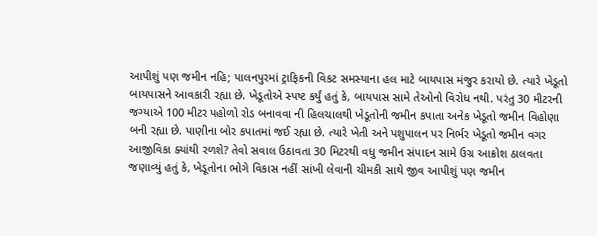આપીશું પણ જમીન નહિ; પાલનપુરમાં ટ્રાફિકની વિકટ સમસ્યાના હલ માટે બાયપાસ મંજુર કરાયો છે. ત્યારે ખેડૂતો બાયપાસને આવકારી રહ્યા છે. ખેડૂતોએ સ્પષ્ટ કર્યું હતું કે, બાયપાસ સામે તેઓનો વિરોધ નથી. પરંતુ 30 મીટરની જગ્યાએ 100 મીટર પહોળો રોડ બનાવવા ની હિલચાલથી ખેડૂતોની જમીન કપાતા અનેક ખેડૂતો જમીન વિહોણા બની રહ્યા છે. પાણીના બોર કપાતમાં જઈ રહ્યા છે. ત્યારે ખેતી અને પશુપાલન પર નિર્ભર ખેડૂતો જમીન વગર આજીવિકા ક્યાંથી રળશે? તેવો સવાલ ઉઠાવતા 30 મિટરથી વધુ જમીન સંપાદન સામે ઉગ્ર આક્રોશ ઠાલવતા જણાવ્યું હતું કે, ખેડૂતોના ભોગે વિકાસ નહીં સાંખી લેવાની ચીમકી સાથે જીવ આપીશું પણ જમીન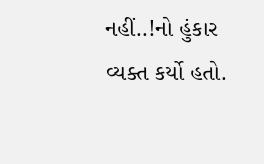નહીં..!નો હુંકાર વ્યક્ત કર્યો હતો.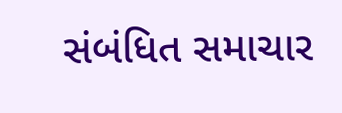સંબંધિત સમાચાર